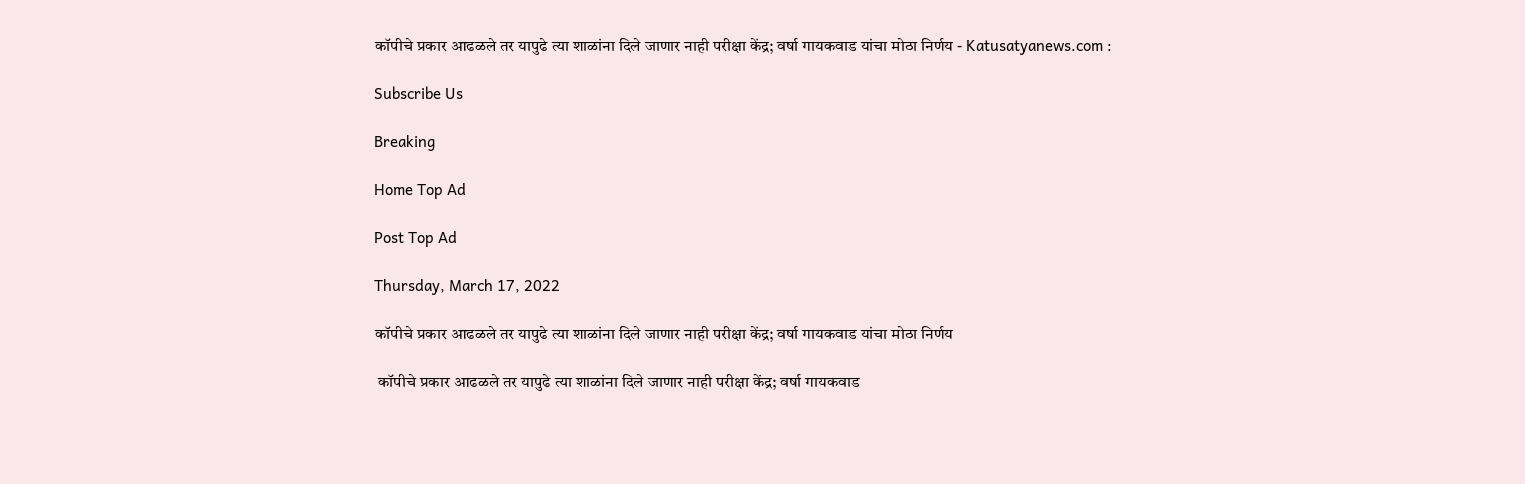कॉपीचे प्रकार आढळले तर यापुढे त्या शाळांना दिले जाणार नाही परीक्षा केंद्र; वर्षा गायकवाड यांचा मोठा निर्णय - Katusatyanews.com :

Subscribe Us

Breaking

Home Top Ad

Post Top Ad

Thursday, March 17, 2022

कॉपीचे प्रकार आढळले तर यापुढे त्या शाळांना दिले जाणार नाही परीक्षा केंद्र; वर्षा गायकवाड यांचा मोठा निर्णय

 कॉपीचे प्रकार आढळले तर यापुढे त्या शाळांना दिले जाणार नाही परीक्षा केंद्र; वर्षा गायकवाड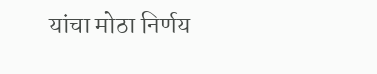यांचा मोठा निर्णय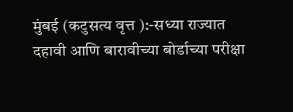मुंबई (कटुसत्य वृत्त ):-सध्या राज्यात दहावी आणि बारावीच्या बोर्डाच्या परीक्षा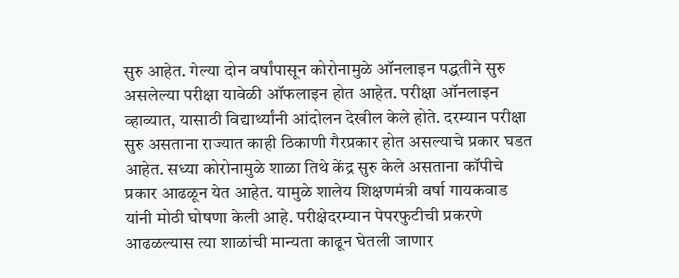सुरु आहेत. गेल्या दोन वर्षांपासून कोरोनामुळे ऑनलाइन पद्धतीने सुरु असलेल्या परीक्षा यावेळी ऑफलाइन होत आहेत. परीक्षा ऑनलाइन व्हाव्यात, यासाठी विद्यार्थ्यांनी आंदोलन देखील केले होते. दरम्यान परीक्षा सुरु असताना राज्यात काही ठिकाणी गैरप्रकार होत असल्याचे प्रकार घडत आहेत. सध्या कोरोनामुळे शाळा तिथे केंद्र सुरु केले असताना कॉपीचे प्रकार आढळून येत आहेत. यामुळे शालेय शिक्षणमंत्री वर्षा गायकवाड यांनी मोठी घोषणा केली आहे. परीक्षेदरम्यान पेपरफुटीची प्रकरणे आढळल्यास त्या शाळांची मान्यता काढून घेतली जाणार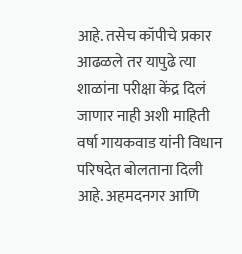आहे. तसेच कॉपीचे प्रकार आढळले तर यापुढे त्या शाळांना परीक्षा केंद्र दिलं जाणार नाही अशी माहिती वर्षा गायकवाड यांनी विधान परिषदेत बोलताना दिली आहे. अहमदनगर आणि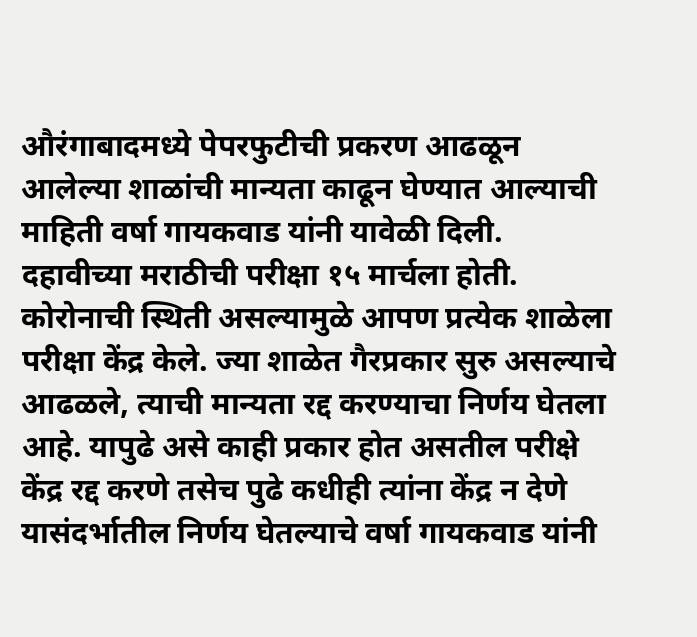औरंगाबादमध्ये पेपरफुटीची प्रकरण आढळून आलेल्या शाळांची मान्यता काढून घेण्यात आल्याची माहिती वर्षा गायकवाड यांनी यावेळी दिली. दहावीच्या मराठीची परीक्षा १५ मार्चला होती. कोरोनाची स्थिती असल्यामुळे आपण प्रत्येक शाळेला परीक्षा केंद्र केले. ज्या शाळेत गैरप्रकार सुरु असल्याचे आढळले, त्याची मान्यता रद्द करण्याचा निर्णय घेतला आहे. यापुढे असे काही प्रकार होत असतील परीक्षे केंद्र रद्द करणे तसेच पुढे कधीही त्यांना केंद्र न देणे यासंदर्भातील निर्णय घेतल्याचे वर्षा गायकवाड यांनी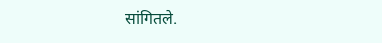सांगितले.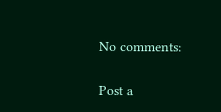No comments:

Post a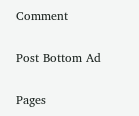Comment

Post Bottom Ad

Pages